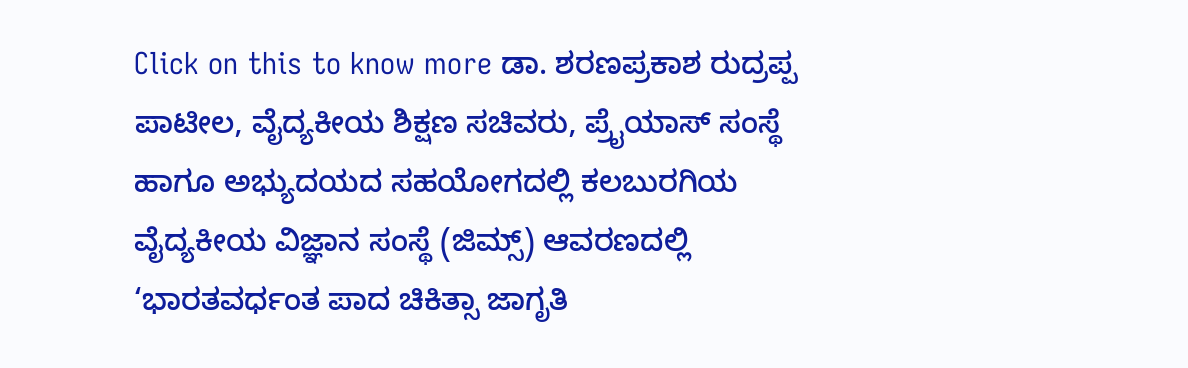Click on this to know more ಡಾ. ಶರಣಪ್ರಕಾಶ ರುದ್ರಪ್ಪ ಪಾಟೀಲ, ವೈದ್ಯಕೀಯ ಶಿಕ್ಷಣ ಸಚಿವರು, ಪ್ರೈಯಾಸ್ ಸಂಸ್ಥೆ ಹಾಗೂ ಅಭ್ಯುದಯದ ಸಹಯೋಗದಲ್ಲಿ ಕಲಬುರಗಿಯ ವೈದ್ಯಕೀಯ ವಿಜ್ಞಾನ ಸಂಸ್ಥೆ (ಜಿಮ್ಸ್) ಆವರಣದಲ್ಲಿ ‘ಭಾರತವರ್ಧಂತ ಪಾದ ಚಿಕಿತ್ಸಾ ಜಾಗೃತಿ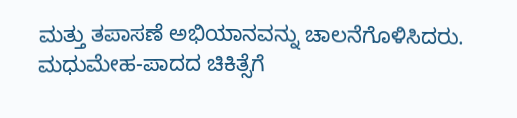ಮತ್ತು ತಪಾಸಣೆ ಅಭಿಯಾನವನ್ನು ಚಾಲನೆಗೊಳಿಸಿದರು. ಮಧುಮೇಹ-ಪಾದದ ಚಿಕಿತ್ಸೆಗೆ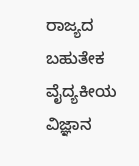ರಾಜ್ಯದ ಬಹುತೇಕ ವೈದ್ಯಕೀಯ ವಿಜ್ಞಾನ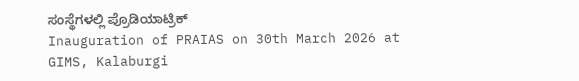ಸಂಸ್ಥೆಗಳಲ್ಲಿ ಪ್ರೊಡಿಯಾಟ್ರಿಕ್
Inauguration of PRAIAS on 30th March 2026 at GIMS, Kalaburgi